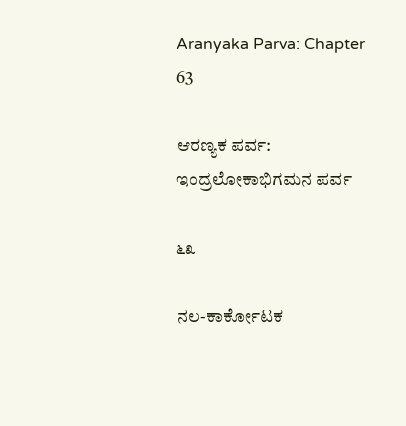Aranyaka Parva: Chapter 63

ಆರಣ್ಯಕ ಪರ್ವ: ಇಂದ್ರಲೋಕಾಭಿಗಮನ ಪರ್ವ

೬೩

ನಲ-ಕಾರ್ಕೋಟಕ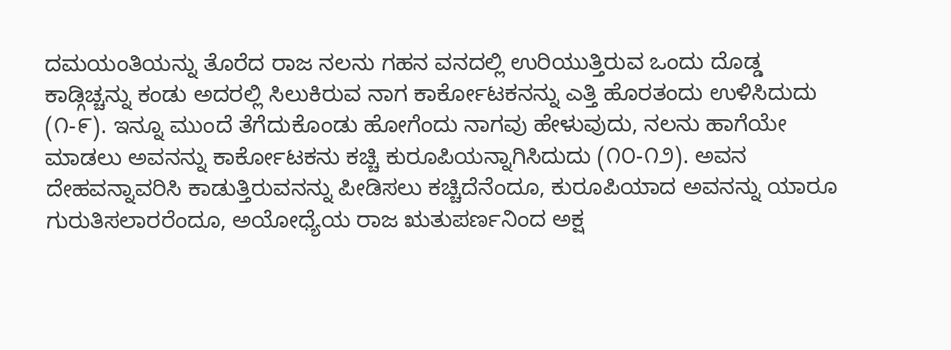ದಮಯಂತಿಯನ್ನು ತೊರೆದ ರಾಜ ನಲನು ಗಹನ ವನದಲ್ಲಿ ಉರಿಯುತ್ತಿರುವ ಒಂದು ದೊಡ್ಡ ಕಾಡ್ಗಿಚ್ಚನ್ನು ಕಂಡು ಅದರಲ್ಲಿ ಸಿಲುಕಿರುವ ನಾಗ ಕಾರ್ಕೋಟಕನನ್ನು ಎತ್ತಿ ಹೊರತಂದು ಉಳಿಸಿದುದು (೧-೯). ಇನ್ನೂ ಮುಂದೆ ತೆಗೆದುಕೊಂಡು ಹೋಗೆಂದು ನಾಗವು ಹೇಳುವುದು, ನಲನು ಹಾಗೆಯೇ ಮಾಡಲು ಅವನನ್ನು ಕಾರ್ಕೋಟಕನು ಕಚ್ಚಿ ಕುರೂಪಿಯನ್ನಾಗಿಸಿದುದು (೧೦-೧೨). ಅವನ ದೇಹವನ್ನಾವರಿಸಿ ಕಾಡುತ್ತಿರುವನನ್ನು ಪೀಡಿಸಲು ಕಚ್ಚಿದೆನೆಂದೂ, ಕುರೂಪಿಯಾದ ಅವನನ್ನು ಯಾರೂ ಗುರುತಿಸಲಾರರೆಂದೂ, ಅಯೋಧ್ಯೆಯ ರಾಜ ಋತುಪರ್ಣನಿಂದ ಅಕ್ಷ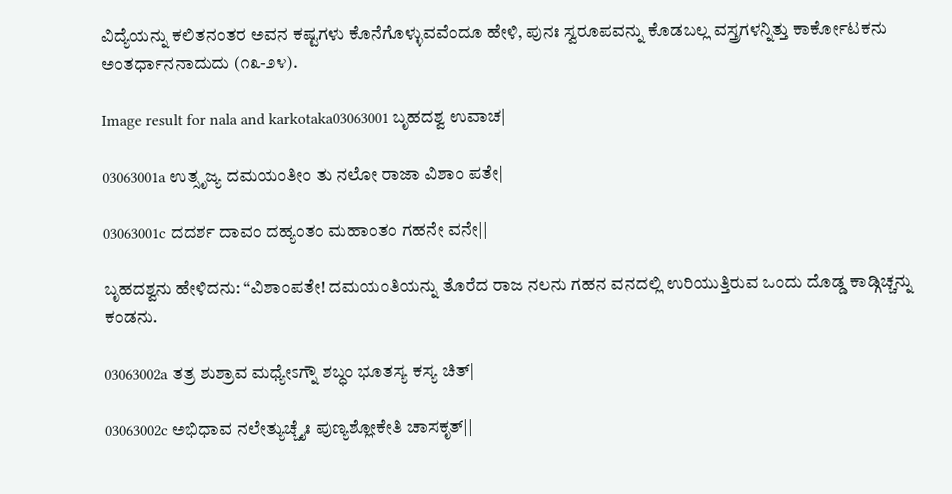ವಿದ್ಯೆಯನ್ನು ಕಲಿತನಂತರ ಅವನ ಕಷ್ಟಗಳು ಕೊನೆಗೊಳ್ಳುವವೆಂದೂ ಹೇಳಿ, ಪುನಃ ಸ್ವರೂಪವನ್ನು ಕೊಡಬಲ್ಲ ವಸ್ತ್ರಗಳನ್ನಿತ್ತು ಕಾರ್ಕೋಟಕನು ಅಂತರ್ಧಾನನಾದುದು (೧೩-೨೪).

Image result for nala and karkotaka03063001 ಬೃಹದಶ್ವ ಉವಾಚ|

03063001a ಉತ್ಸೃಜ್ಯ ದಮಯಂತೀಂ ತು ನಲೋ ರಾಜಾ ವಿಶಾಂ ಪತೇ|

03063001c ದದರ್ಶ ದಾವಂ ದಹ್ಯಂತಂ ಮಹಾಂತಂ ಗಹನೇ ವನೇ||

ಬೃಹದಶ್ವನು ಹೇಳಿದನು: “ವಿಶಾಂಪತೇ! ದಮಯಂತಿಯನ್ನು ತೊರೆದ ರಾಜ ನಲನು ಗಹನ ವನದಲ್ಲಿ ಉರಿಯುತ್ತಿರುವ ಒಂದು ದೊಡ್ಡ ಕಾಡ್ಗಿಚ್ಚನ್ನು ಕಂಡನು.

03063002a ತತ್ರ ಶುಶ್ರಾವ ಮಧ್ಯೇಽಗ್ನೌ ಶಬ್ಧಂ ಭೂತಸ್ಯ ಕಸ್ಯ ಚಿತ್|

03063002c ಅಭಿಧಾವ ನಲೇತ್ಯುಚ್ಚೈಃ ಪುಣ್ಯಶ್ಲೋಕೇತಿ ಚಾಸಕೃತ್||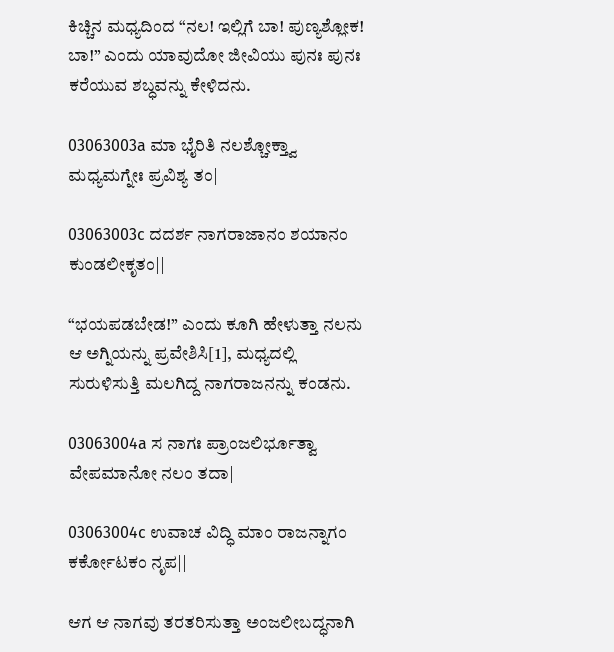ಕಿಚ್ಚಿನ ಮಧ್ಯದಿಂದ “ನಲ! ಇಲ್ಲಿಗೆ ಬಾ! ಪುಣ್ಯಶ್ಲೋಕ! ಬಾ!” ಎಂದು ಯಾವುದೋ ಜೀವಿಯು ಪುನಃ ಪುನಃ ಕರೆಯುವ ಶಬ್ಧವನ್ನು ಕೇಳಿದನು.

03063003a ಮಾ ಭೈರಿತಿ ನಲಶ್ಚೋಕ್ತ್ವಾ ಮಧ್ಯಮಗ್ನೇಃ ಪ್ರವಿಶ್ಯ ತಂ|

03063003c ದದರ್ಶ ನಾಗರಾಜಾನಂ ಶಯಾನಂ ಕುಂಡಲೀಕೃತಂ||

“ಭಯಪಡಬೇಡ!” ಎಂದು ಕೂಗಿ ಹೇಳುತ್ತಾ ನಲನು ಆ ಅಗ್ನಿಯನ್ನು ಪ್ರವೇಶಿಸಿ[1], ಮಧ್ಯದಲ್ಲಿ ಸುರುಳಿಸುತ್ತಿ ಮಲಗಿದ್ದ ನಾಗರಾಜನನ್ನು ಕಂಡನು.

03063004a ಸ ನಾಗಃ ಪ್ರಾಂಜಲಿರ್ಭೂತ್ವಾ ವೇಪಮಾನೋ ನಲಂ ತದಾ|

03063004c ಉವಾಚ ವಿದ್ಧಿ ಮಾಂ ರಾಜನ್ನಾಗಂ ಕರ್ಕೋಟಕಂ ನೃಪ||

ಆಗ ಆ ನಾಗವು ತರತರಿಸುತ್ತಾ ಅಂಜಲೀಬದ್ಧನಾಗಿ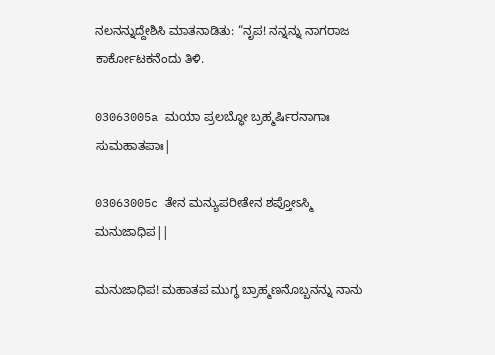ನಲನನ್ನುದ್ದೇಶಿಸಿ ಮಾತನಾಡಿತು: “ನೃಪ! ನನ್ನನ್ನು ನಾಗರಾಜ ಕಾರ್ಕೋಟಕನೆಂದು ತಿಳಿ.

03063005a ಮಯಾ ಪ್ರಲಬ್ಧೋ ಬ್ರಹ್ಮರ್ಷಿರನಾಗಾಃ ಸುಮಹಾತಪಾಃ|

03063005c ತೇನ ಮನ್ಯುಪರೀತೇನ ಶಪ್ತೋಽಸ್ಮಿ ಮನುಜಾಧಿಪ||

ಮನುಜಾಧಿಪ! ಮಹಾತಪ ಮುಗ್ಧ ಬ್ರಾಹ್ಮಣನೊಬ್ಬನನ್ನು ನಾನು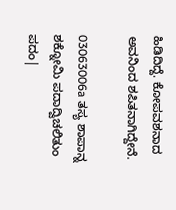ಹಿಡಿದಿದ್ದೆ. ಕೋಪವಶನಾದ ಅವನಿಂದ ಶಪಿತನಾಗಿದ್ದೇನೆ.

03063006a ತಸ್ಯ ಶಾಪಾನ್ನ ಶಕ್ನೋಮಿ ಪದಾದ್ವಿಚಲಿತುಂ ಪದಂ|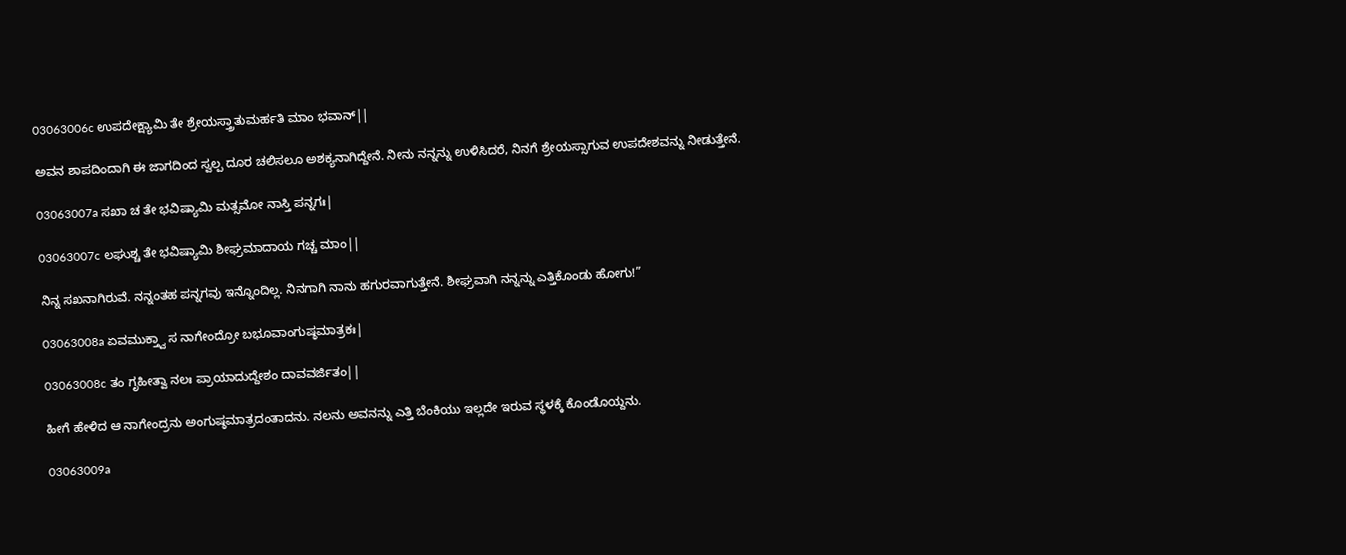03063006c ಉಪದೇಕ್ಷ್ಯಾಮಿ ತೇ ಶ್ರೇಯಸ್ತ್ರಾತುಮರ್ಹತಿ ಮಾಂ ಭವಾನ್||

ಅವನ ಶಾಪದಿಂದಾಗಿ ಈ ಜಾಗದಿಂದ ಸ್ವಲ್ಪ ದೂರ ಚಲಿಸಲೂ ಅಶಕ್ಯನಾಗಿದ್ದೇನೆ. ನೀನು ನನ್ನನ್ನು ಉಳಿಸಿದರೆ, ನಿನಗೆ ಶ್ರೇಯಸ್ಸಾಗುವ ಉಪದೇಶವನ್ನು ನೀಡುತ್ತೇನೆ.

03063007a ಸಖಾ ಚ ತೇ ಭವಿಷ್ಯಾಮಿ ಮತ್ಸಮೋ ನಾಸ್ತಿ ಪನ್ನಗಃ|

03063007c ಲಘುಶ್ಚ ತೇ ಭವಿಷ್ಯಾಮಿ ಶೀಘ್ರಮಾದಾಯ ಗಚ್ಚ ಮಾಂ||

ನಿನ್ನ ಸಖನಾಗಿರುವೆ. ನನ್ನಂತಹ ಪನ್ನಗವು ಇನ್ನೊಂದಿಲ್ಲ. ನಿನಗಾಗಿ ನಾನು ಹಗುರವಾಗುತ್ತೇನೆ. ಶೀಘ್ರವಾಗಿ ನನ್ನನ್ನು ಎತ್ತಿಕೊಂಡು ಹೋಗು!”

03063008a ಏವಮುಕ್ತ್ವಾ ಸ ನಾಗೇಂದ್ರೋ ಬಭೂವಾಂಗುಷ್ಠಮಾತ್ರಕಃ|

03063008c ತಂ ಗೃಹೀತ್ವಾ ನಲಃ ಪ್ರಾಯಾದುದ್ದೇಶಂ ದಾವವರ್ಜಿತಂ||

ಹೀಗೆ ಹೇಳಿದ ಆ ನಾಗೇಂದ್ರನು ಅಂಗುಷ್ಠಮಾತ್ರದಂತಾದನು. ನಲನು ಅವನನ್ನು ಎತ್ತಿ ಬೆಂಕಿಯು ಇಲ್ಲದೇ ಇರುವ ಸ್ಥಳಕ್ಕೆ ಕೊಂಡೊಯ್ದನು.

03063009a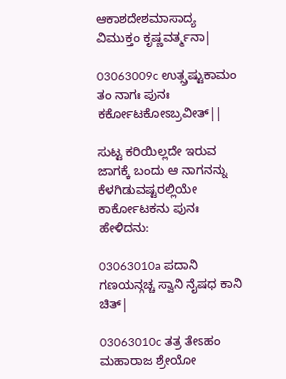ಆಕಾಶದೇಶಮಾಸಾದ್ಯ ವಿಮುಕ್ತಂ ಕೃಷ್ಣವರ್ತ್ಮನಾ|

03063009c ಉತ್ಸ್ರಷ್ಟುಕಾಮಂ ತಂ ನಾಗಃ ಪುನಃ ಕರ್ಕೋಟಕೋಽಬ್ರವೀತ್||

ಸುಟ್ಟ ಕರಿಯಿಲ್ಲದೇ ಇರುವ ಜಾಗಕ್ಕೆ ಬಂದು ಆ ನಾಗನನ್ನು ಕೆಳಗಿಡುವಷ್ಟರಲ್ಲಿಯೇ ಕಾರ್ಕೋಟಕನು ಪುನಃ ಹೇಳಿದನು:

03063010a ಪದಾನಿ ಗಣಯನ್ಗಚ್ಚ ಸ್ವಾನಿ ನೈಷಧ ಕಾನಿ ಚಿತ್|

03063010c ತತ್ರ ತೇಽಹಂ ಮಹಾರಾಜ ಶ್ರೇಯೋ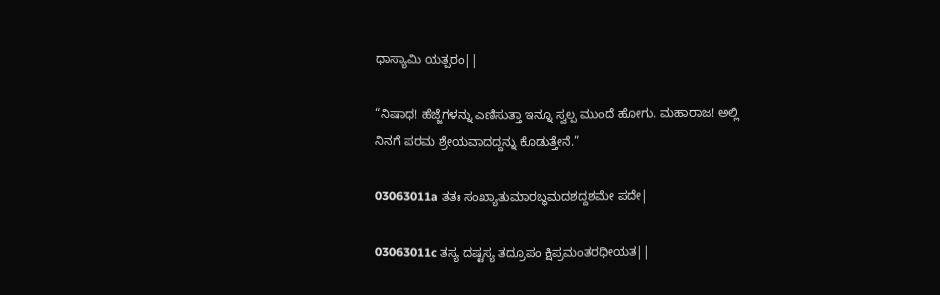ಧಾಸ್ಯಾಮಿ ಯತ್ಪರಂ||

“ನಿಷಾಧ! ಹೆಜ್ಜೆಗಳನ್ನು ಎಣಿಸುತ್ತಾ ಇನ್ನೂ ಸ್ವಲ್ಪ ಮುಂದೆ ಹೋಗು. ಮಹಾರಾಜ! ಅಲ್ಲಿ ನಿನಗೆ ಪರಮ ಶ್ರೇಯವಾದದ್ದನ್ನು ಕೊಡುತ್ತೇನೆ.”

03063011a ತತಃ ಸಂಖ್ಯಾತುಮಾರಬ್ಧಮದಶದ್ದಶಮೇ ಪದೇ|

03063011c ತಸ್ಯ ದಷ್ಟಸ್ಯ ತದ್ರೂಪಂ ಕ್ಷಿಪ್ರಮಂತರಧೀಯತ||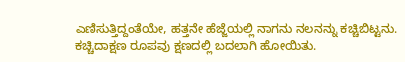ಎಣಿಸುತ್ತಿದ್ದಂತೆಯೇ, ಹತ್ತನೇ ಹೆಜ್ಜೆಯಲ್ಲಿ ನಾಗನು ನಲನನ್ನು ಕಚ್ಚಿಬಿಟ್ಟನು. ಕಚ್ಚಿದಾಕ್ಷಣ ರೂಪವು ಕ್ಷಣದಲ್ಲಿ ಬದಲಾಗಿ ಹೋಯಿತು.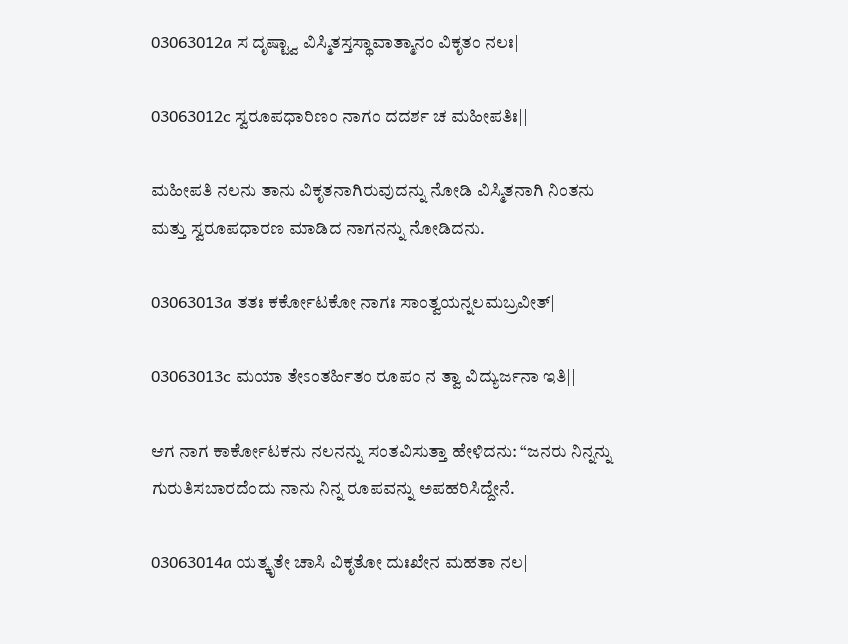03063012a ಸ ದೃಷ್ಟ್ವಾ ವಿಸ್ಮಿತಸ್ತಸ್ಥಾವಾತ್ಮಾನಂ ವಿಕೃತಂ ನಲಃ|

03063012c ಸ್ವರೂಪಧಾರಿಣಂ ನಾಗಂ ದದರ್ಶ ಚ ಮಹೀಪತಿಃ||

ಮಹೀಪತಿ ನಲನು ತಾನು ವಿಕೃತನಾಗಿರುವುದನ್ನು ನೋಡಿ ವಿಸ್ಮಿತನಾಗಿ ನಿಂತನು ಮತ್ತು ಸ್ವರೂಪಧಾರಣ ಮಾಡಿದ ನಾಗನನ್ನು ನೋಡಿದನು.

03063013a ತತಃ ಕರ್ಕೋಟಕೋ ನಾಗಃ ಸಾಂತ್ವಯನ್ನಲಮಬ್ರವೀತ್|

03063013c ಮಯಾ ತೇಽಂತರ್ಹಿತಂ ರೂಪಂ ನ ತ್ವಾ ವಿದ್ಯುರ್ಜನಾ ಇತಿ||

ಆಗ ನಾಗ ಕಾರ್ಕೋಟಕನು ನಲನನ್ನು ಸಂತವಿಸುತ್ತಾ ಹೇಳಿದನು: “ಜನರು ನಿನ್ನನ್ನು ಗುರುತಿಸಬಾರದೆಂದು ನಾನು ನಿನ್ನ ರೂಪವನ್ನು ಅಪಹರಿಸಿದ್ದೇನೆ.

03063014a ಯತ್ಕೃತೇ ಚಾಸಿ ವಿಕೃತೋ ದುಃಖೇನ ಮಹತಾ ನಲ|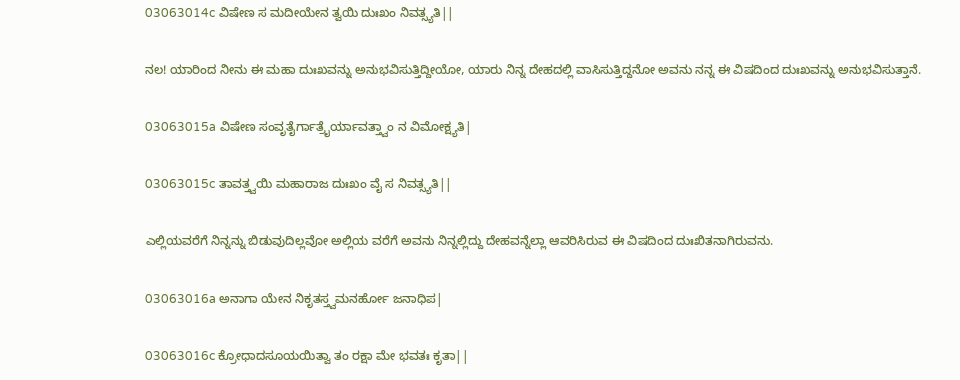03063014c ವಿಷೇಣ ಸ ಮದೀಯೇನ ತ್ವಯಿ ದುಃಖಂ ನಿವತ್ಸ್ಯತಿ||

ನಲ! ಯಾರಿಂದ ನೀನು ಈ ಮಹಾ ದುಃಖವನ್ನು ಅನುಭವಿಸುತ್ತಿದ್ದೀಯೋ, ಯಾರು ನಿನ್ನ ದೇಹದಲ್ಲಿ ವಾಸಿಸುತ್ತಿದ್ದನೋ ಅವನು ನನ್ನ ಈ ವಿಷದಿಂದ ದುಃಖವನ್ನು ಅನುಭವಿಸುತ್ತಾನೆ.

03063015a ವಿಷೇಣ ಸಂವೃತೈರ್ಗಾತ್ರೈರ್ಯಾವತ್ತ್ವಾಂ ನ ವಿಮೋಕ್ಷ್ಯತಿ|

03063015c ತಾವತ್ತ್ವಯಿ ಮಹಾರಾಜ ದುಃಖಂ ವೈ ಸ ನಿವತ್ಸ್ಯತಿ||

ಎಲ್ಲಿಯವರೆಗೆ ನಿನ್ನನ್ನು ಬಿಡುವುದಿಲ್ಲವೋ ಅಲ್ಲಿಯ ವರೆಗೆ ಅವನು ನಿನ್ನಲ್ಲಿದ್ದು ದೇಹವನ್ನೆಲ್ಲಾ ಆವರಿಸಿರುವ ಈ ವಿಷದಿಂದ ದುಃಖಿತನಾಗಿರುವನು.

03063016a ಅನಾಗಾ ಯೇನ ನಿಕೃತಸ್ತ್ವಮನರ್ಹೋ ಜನಾಧಿಪ|

03063016c ಕ್ರೋಧಾದಸೂಯಯಿತ್ವಾ ತಂ ರಕ್ಷಾ ಮೇ ಭವತಃ ಕೃತಾ||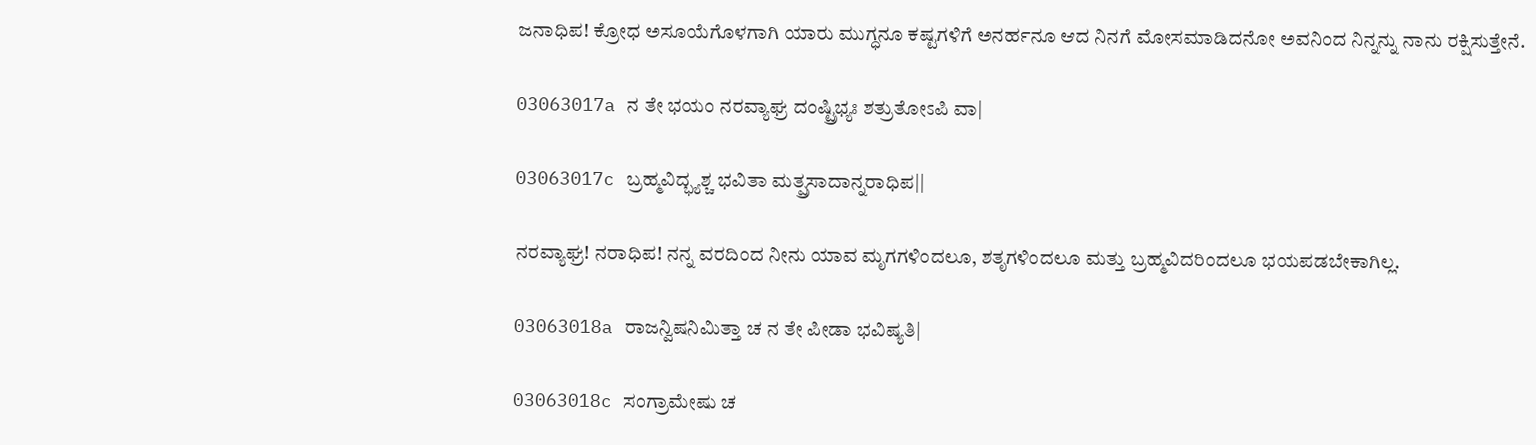ಜನಾಧಿಪ! ಕ್ರೋಧ ಅಸೂಯೆಗೊಳಗಾಗಿ ಯಾರು ಮುಗ್ಧನೂ ಕಷ್ಟಗಳಿಗೆ ಅನರ್ಹನೂ ಆದ ನಿನಗೆ ಮೋಸಮಾಡಿದನೋ ಅವನಿಂದ ನಿನ್ನನ್ನು ನಾನು ರಕ್ಷಿಸುತ್ತೇನೆ.

03063017a ನ ತೇ ಭಯಂ ನರವ್ಯಾಘ್ರ ದಂಷ್ಟ್ರಿಭ್ಯಃ ಶತ್ರುತೋಽಪಿ ವಾ|

03063017c ಬ್ರಹ್ಮವಿದ್ಭ್ಯಶ್ಚ ಭವಿತಾ ಮತ್ಪ್ರಸಾದಾನ್ನರಾಧಿಪ||

ನರವ್ಯಾಘ್ರ! ನರಾಧಿಪ! ನನ್ನ ವರದಿಂದ ನೀನು ಯಾವ ಮೃಗಗಳಿಂದಲೂ, ಶತೃಗಳಿಂದಲೂ ಮತ್ತು ಬ್ರಹ್ಮವಿದರಿಂದಲೂ ಭಯಪಡಬೇಕಾಗಿಲ್ಲ.

03063018a ರಾಜನ್ವಿಷನಿಮಿತ್ತಾ ಚ ನ ತೇ ಪೀಡಾ ಭವಿಷ್ಯತಿ|

03063018c ಸಂಗ್ರಾಮೇಷು ಚ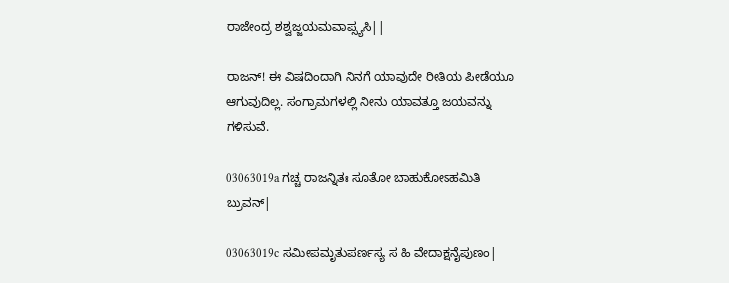ರಾಜೇಂದ್ರ ಶಶ್ವಜ್ಜಯಮವಾಪ್ಸ್ಯಸಿ||

ರಾಜನ್! ಈ ವಿಷದಿಂದಾಗಿ ನಿನಗೆ ಯಾವುದೇ ರೀತಿಯ ಪೀಡೆಯೂ ಆಗುವುದಿಲ್ಲ. ಸಂಗ್ರಾಮಗಳಲ್ಲಿ ನೀನು ಯಾವತ್ತೂ ಜಯವನ್ನು ಗಳಿಸುವೆ.

03063019a ಗಚ್ಚ ರಾಜನ್ನಿತಃ ಸೂತೋ ಬಾಹುಕೋಽಹಮಿತಿ ಬ್ರುವನ್|

03063019c ಸಮೀಪಮೃತುಪರ್ಣಸ್ಯ ಸ ಹಿ ವೇದಾಕ್ಷನೈಪುಣಂ|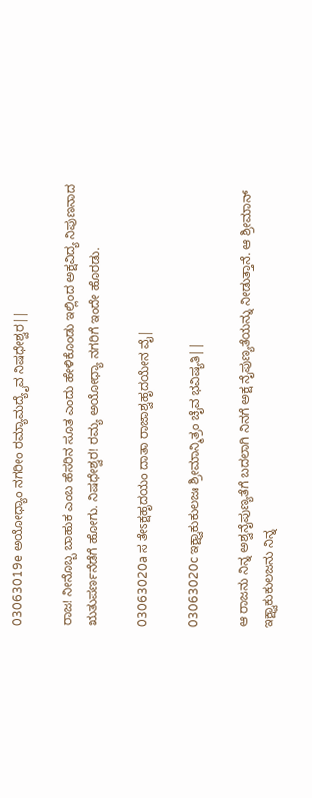03063019e ಅಯೋಧ್ಯಾಂ ನಗರೀಂ ರಮ್ಯಾಮದ್ಯೈವ ನಿಷಧೇಶ್ವರ||

ರಾಜ! ನೀನೊಬ್ಬ ಬಾಹುಕ ಎಂಬ ಹೆಸರಿನ ಸೂತ ಎಂದು ಹೇಳಿಕೊಂಡು ಇಲ್ಲಿಂದ ಅಕ್ಷವಿದ್ಯ ನಿಪುಣನಾದ ಋತುಪರ್ಣನೆಡೆಗೆ ಹೋಗು. ನಿಷಧೇಶ್ವರ! ರಮ್ಯ ಅಯೋಧ್ಯಾ ನಗರಿಗೆ ಇಂದೇ ಹೊರಡು.

03063020a ಸ ತೇಽಕ್ಷಹೃದಯಂ ದಾತಾ ರಾಜಾಶ್ವಹೃದಯೇನ ವೈ|

03063020c ಇಕ್ಷ್ವಾಕುಕುಲಜಃ ಶ್ರೀಮಾನ್ಮಿತ್ರಂ ಚೈವ ಭವಿಷ್ಯತಿ||

ಆ ರಾಜನು ನಿನ್ನ ಅಶ್ವನೈಪುಣ್ಯತೆಗೆ ಬದಲಾಗಿ ನಿನಗೆ ಅಕ್ಷ ನೈಪುಣ್ಯತೆಯನ್ನು ನೀಡುತ್ತಾನೆ. ಆ ಶ್ರೀಮಾನ್ ಇಕ್ಷ್ವಾಕುಕುಲಜನು ನಿನ್ನ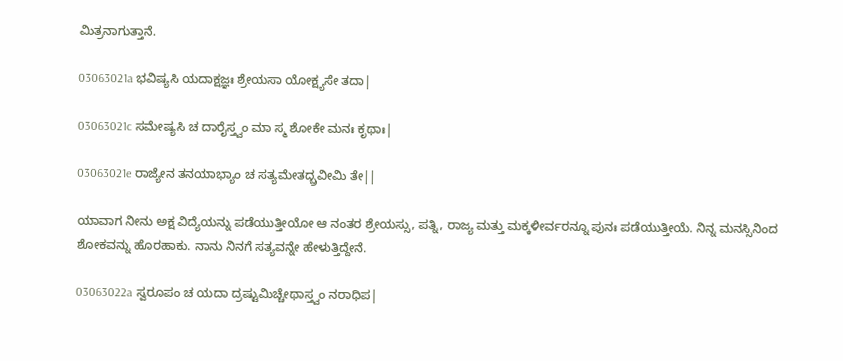ಮಿತ್ರನಾಗುತ್ತಾನೆ.

03063021a ಭವಿಷ್ಯಸಿ ಯದಾಕ್ಷಜ್ಞಃ ಶ್ರೇಯಸಾ ಯೋಕ್ಷ್ಯಸೇ ತದಾ|

03063021c ಸಮೇಷ್ಯಸಿ ಚ ದಾರೈಸ್ತ್ವಂ ಮಾ ಸ್ಮ ಶೋಕೇ ಮನಃ ಕೃಥಾಃ|

03063021e ರಾಜ್ಯೇನ ತನಯಾಭ್ಯಾಂ ಚ ಸತ್ಯಮೇತದ್ಬ್ರವೀಮಿ ತೇ||

ಯಾವಾಗ ನೀನು ಅಕ್ಷ ವಿದ್ಯೆಯನ್ನು ಪಡೆಯುತ್ತೀಯೋ ಆ ನಂತರ ಶ್ರೇಯಸ್ಸು, ಪತ್ನಿ, ರಾಜ್ಯ ಮತ್ತು ಮಕ್ಕಳೀರ್ವರನ್ನೂ ಪುನಃ ಪಡೆಯುತ್ತೀಯೆ. ನಿನ್ನ ಮನಸ್ಸಿನಿಂದ ಶೋಕವನ್ನು ಹೊರಹಾಕು. ನಾನು ನಿನಗೆ ಸತ್ಯವನ್ನೇ ಹೇಳುತ್ತಿದ್ದೇನೆ.

03063022a ಸ್ವರೂಪಂ ಚ ಯದಾ ದ್ರಷ್ಟುಮಿಚ್ಚೇಥಾಸ್ತ್ವಂ ನರಾಧಿಪ|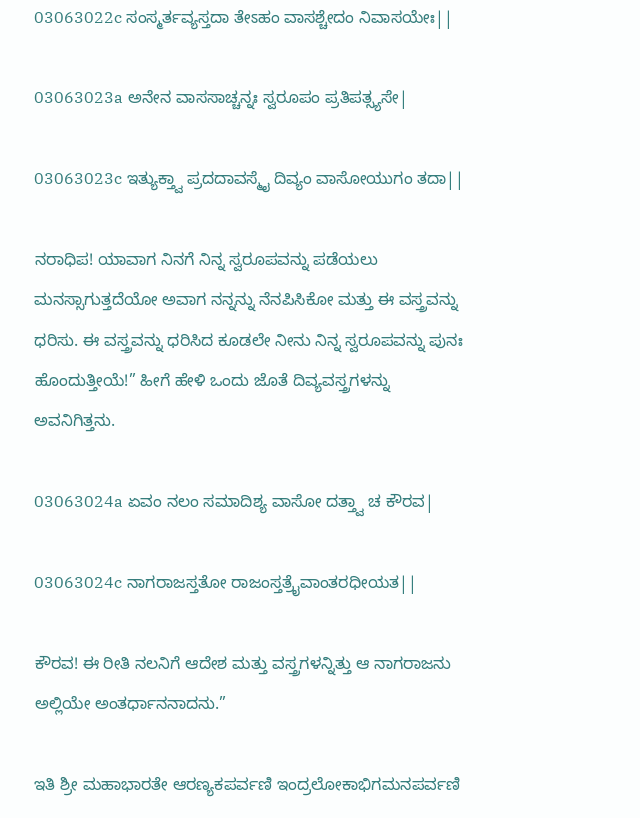03063022c ಸಂಸ್ಮರ್ತವ್ಯಸ್ತದಾ ತೇಽಹಂ ವಾಸಶ್ಚೇದಂ ನಿವಾಸಯೇಃ||

03063023a ಅನೇನ ವಾಸಸಾಚ್ಚನ್ನಃ ಸ್ವರೂಪಂ ಪ್ರತಿಪತ್ಸ್ಯಸೇ|

03063023c ಇತ್ಯುಕ್ತ್ವಾ ಪ್ರದದಾವಸ್ಮೈ ದಿವ್ಯಂ ವಾಸೋಯುಗಂ ತದಾ||

ನರಾಧಿಪ! ಯಾವಾಗ ನಿನಗೆ ನಿನ್ನ ಸ್ವರೂಪವನ್ನು ಪಡೆಯಲು ಮನಸ್ಸಾಗುತ್ತದೆಯೋ ಅವಾಗ ನನ್ನನ್ನು ನೆನಪಿಸಿಕೋ ಮತ್ತು ಈ ವಸ್ತ್ರವನ್ನು ಧರಿಸು. ಈ ವಸ್ತ್ರವನ್ನು ಧರಿಸಿದ ಕೂಡಲೇ ನೀನು ನಿನ್ನ ಸ್ವರೂಪವನ್ನು ಪುನಃ ಹೊಂದುತ್ತೀಯೆ!” ಹೀಗೆ ಹೇಳಿ ಒಂದು ಜೊತೆ ದಿವ್ಯವಸ್ತ್ರಗಳನ್ನು ಅವನಿಗಿತ್ತನು.

03063024a ಏವಂ ನಲಂ ಸಮಾದಿಶ್ಯ ವಾಸೋ ದತ್ತ್ವಾ ಚ ಕೌರವ|

03063024c ನಾಗರಾಜಸ್ತತೋ ರಾಜಂಸ್ತತ್ರೈವಾಂತರಧೀಯತ||

ಕೌರವ! ಈ ರೀತಿ ನಲನಿಗೆ ಆದೇಶ ಮತ್ತು ವಸ್ತ್ರಗಳನ್ನಿತ್ತು ಆ ನಾಗರಾಜನು ಅಲ್ಲಿಯೇ ಅಂತರ್ಧಾನನಾದನು.”

ಇತಿ ಶ್ರೀ ಮಹಾಭಾರತೇ ಆರಣ್ಯಕಪರ್ವಣಿ ಇಂದ್ರಲೋಕಾಭಿಗಮನಪರ್ವಣಿ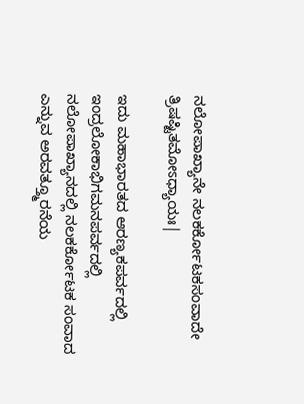ನಲೋಪಾಖ್ಯಾನೇ ನಲಕರ್ಕೋಟಕಸಂವಾದೇ ತ್ರಿಷಷ್ಟಿತಮೋಽಧ್ಯಾಯಃ|

ಇದು ಮಹಾಭಾರತದ ಆರಣ್ಯಕಪರ್ವದಲ್ಲಿ ಇಂದ್ರಲೋಕಾಭಿಗಮನಪರ್ವದಲ್ಲಿ ನಲೋಪಾಖ್ಯಾನದಲ್ಲಿ ನಲಕರ್ಕೋಟಕ ಸಂವಾದ ಎನ್ನುವ ಅರವತ್ತ್ಮೂರನೆಯ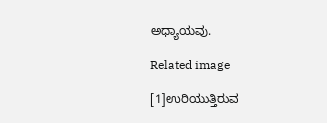ಅಧ್ಯಾಯವು.

Related image

[1]ಉರಿಯುತ್ತಿರುವ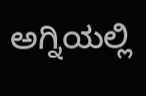ಅಗ್ನಿಯಲ್ಲಿ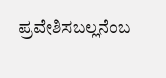ಪ್ರವೇಶಿಸಬಲ್ಲನೆಂಬ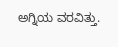ಅಗ್ನಿಯ ವರವಿತ್ತು.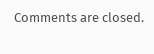Comments are closed.